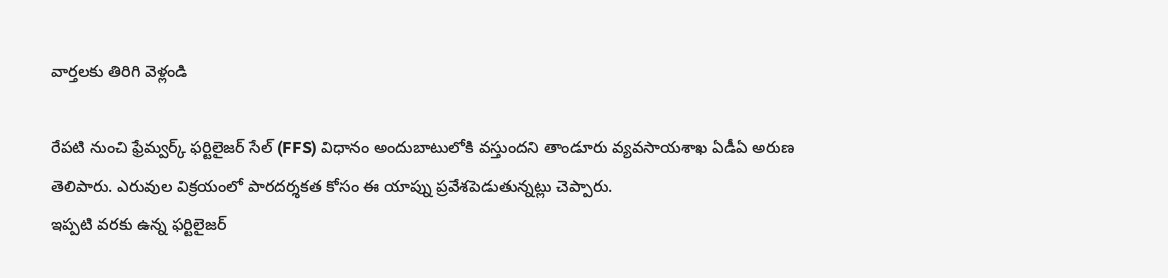వార్తలకు తిరిగి వెళ్లండి

రేపటి నుంచి ఫ్రేమ్వర్క్ ఫర్టిలైజర్ సేల్ (FFS) విధానం అందుబాటులోకి వస్తుందని తాండూరు వ్యవసాయశాఖ ఏడీఏ అరుణ తెలిపారు. ఎరువుల విక్రయంలో పారదర్శకత కోసం ఈ యాప్ను ప్రవేశపెడుతున్నట్లు చెప్పారు.
ఇప్పటి వరకు ఉన్న ఫర్టిలైజర్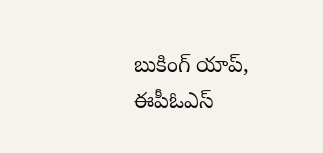బుకింగ్ యాప్, ఈపీఓఎస్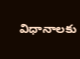విధానాలకు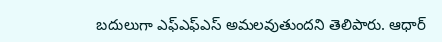బదులుగా ఎఫ్ఎఫ్ఎస్ అమలవుతుందని తెలిపారు. ఆధార్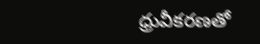ధ్రువీకరణతో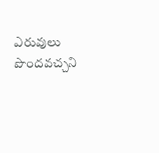ఎరువులు పొందవచ్చని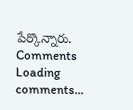పేర్కొన్నారు.
Comments
Loading comments...